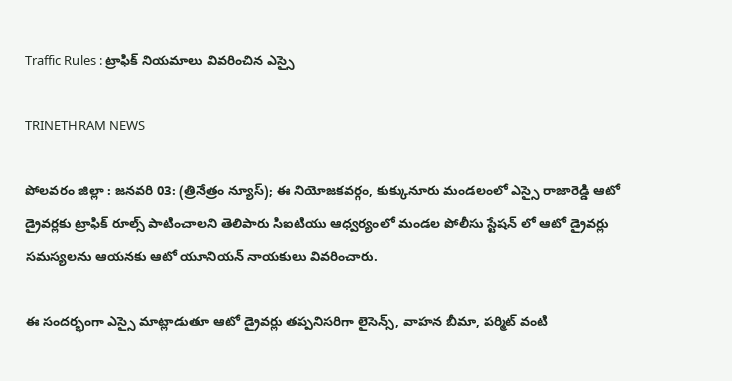Traffic Rules : ట్రాఫిక్ నియమాలు వివరించిన ఎస్సై

TRINETHRAM NEWS

పోలవరం జిల్లా : జనవరి 03: (త్రినేత్రం న్యూస్); ఈ నియోజకవర్గం, కుక్కునూరు మండలంలో ఎస్సై రాజారెడ్డి ఆటో డ్రైవర్లకు ట్రాఫిక్ రూల్స్ పాటించాలని తెలిపారు సిఐటియు ఆధ్వర్యంలో మండల పోలీసు స్టేషన్ లో ఆటో డ్రైవర్లు సమస్యలను ఆయనకు ఆటో యూనియన్ నాయకులు వివరించారు.

ఈ సందర్భంగా ఎస్సై మాట్లాడుతూ ఆటో డ్రైవర్లు తప్పనిసరిగా లైసెన్స్, వాహన బీమా, పర్మిట్ వంటి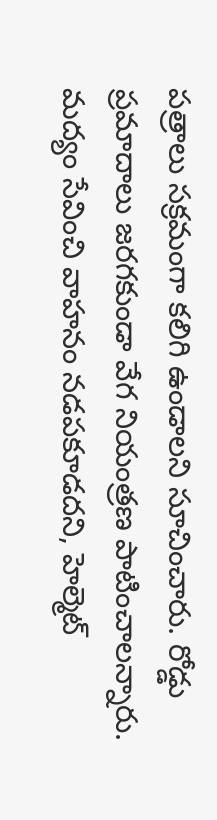పత్రాలు సక్రమంగా కలిగి ఉండాలని సూచించారు. రోడ్డు ప్రమాదాలు జరగకుండా వేగ నియంత్రణ పాటించాలన్నారు. మద్యం సేవించి వాహనం నడపకూడదని, హెల్మెట్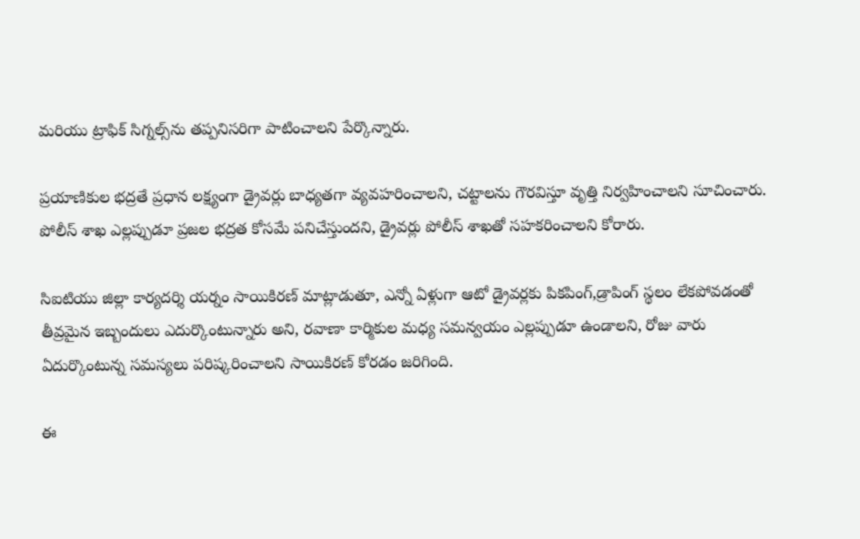మరియు ట్రాఫిక్ సిగ్నల్స్‌ను తప్పనిసరిగా పాటించాలని పేర్కొన్నారు.

ప్రయాణికుల భద్రతే ప్రధాన లక్ష్యంగా డ్రైవర్లు బాధ్యతగా వ్యవహరించాలని, చట్టాలను గౌరవిస్తూ వృత్తి నిర్వహించాలని సూచించారు. పోలీస్ శాఖ ఎల్లప్పుడూ ప్రజల భద్రత కోసమే పనిచేస్తుందని, డ్రైవర్లు పోలీస్ శాఖతో సహకరించాలని కోరారు.

సిఐటియు జిల్లా కార్యదర్శి యర్నం సాయికిరణ్ మాట్లాడుతూ, ఎన్నో ఏళ్లుగా ఆటో డ్రైవర్లకు పికపింగ్,డ్రాపింగ్ స్థలం లేకపోవడంతో తీవ్రమైన ఇబ్బందులు ఎదుర్కొంటున్నారు అని, రవాణా కార్మికుల మధ్య సమన్వయం ఎల్లప్పుడూ ఉండాలని, రోజు వారు ఏదుర్కొంటున్న సమస్యలు పరిష్కరించాలని సాయికిరణ్ కోరడం జరిగింది.

ఈ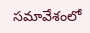సమావేశంలో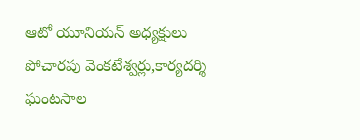ఆటో యూనియన్ అధ్యక్షులు పోచారపు వెంకటేశ్వర్లు,కార్యదర్శి ఘంటసాల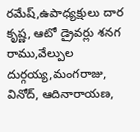రమేష్,ఉపాధ్యక్షులు దార కృష్ణ, ఆటో డ్రైవర్లు శనగ రాము,వేల్పుల దుర్గయ్య,మంగరాజు, వినోద్, ఆదినారాయణ,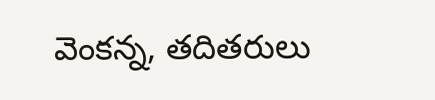వెంకన్న, తదితరులు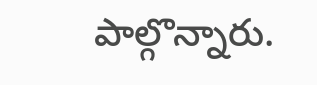పాల్గొన్నారు.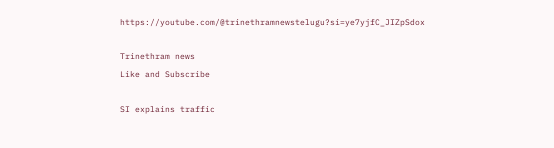https://youtube.com/@trinethramnewstelugu?si=ye7yjfC_JIZpSdox

Trinethram news
Like and Subscribe

SI explains traffic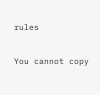rules

You cannot copy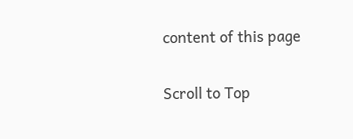content of this page

Scroll to Top